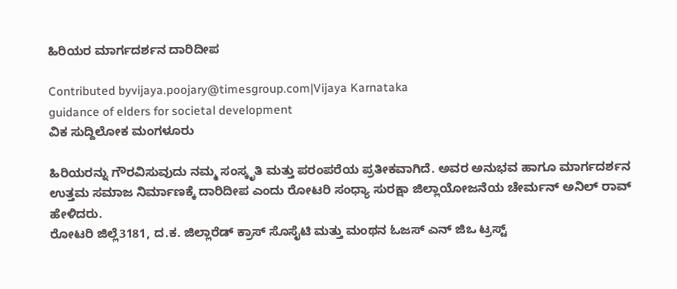ಹಿರಿಯರ ಮಾರ್ಗದರ್ಶನ ದಾರಿದೀಪ

Contributed byvijaya.poojary@timesgroup.com|Vijaya Karnataka
guidance of elders for societal development
ವಿಕ ಸುದ್ದಿಲೋಕ ಮಂಗಳೂರು

ಹಿರಿಯರನ್ನು ಗೌರವಿಸುವುದು ನಮ್ಮ ಸಂಸ್ಕೃತಿ ಮತ್ತು ಪರಂಪರೆಯ ಪ್ರತೀಕವಾಗಿದೆ. ಅವರ ಅನುಭವ ಹಾಗೂ ಮಾರ್ಗದರ್ಶನ ಉತ್ತಮ ಸಮಾಜ ನಿರ್ಮಾಣಕ್ಕೆ ದಾರಿದೀಪ ಎಂದು ರೋಟರಿ ಸಂಧ್ಯಾ ಸುರಕ್ಷಾ ಜಿಲ್ಲಾಯೋಜನೆಯ ಚೇರ್ಮನ್ ಅನಿಲ್ ರಾವ್ ಹೇಳಿದರು.
ರೋಟರಿ ಜಿಲ್ಲೆ3181, ದ.ಕ. ಜಿಲ್ಲಾರೆಡ್ ಕ್ರಾಸ್ ಸೊಸೈಟಿ ಮತ್ತು ಮಂಥನ ಓಜಸ್ ಎನ್ ಜಿಒ ಟ್ರಸ್ಟ್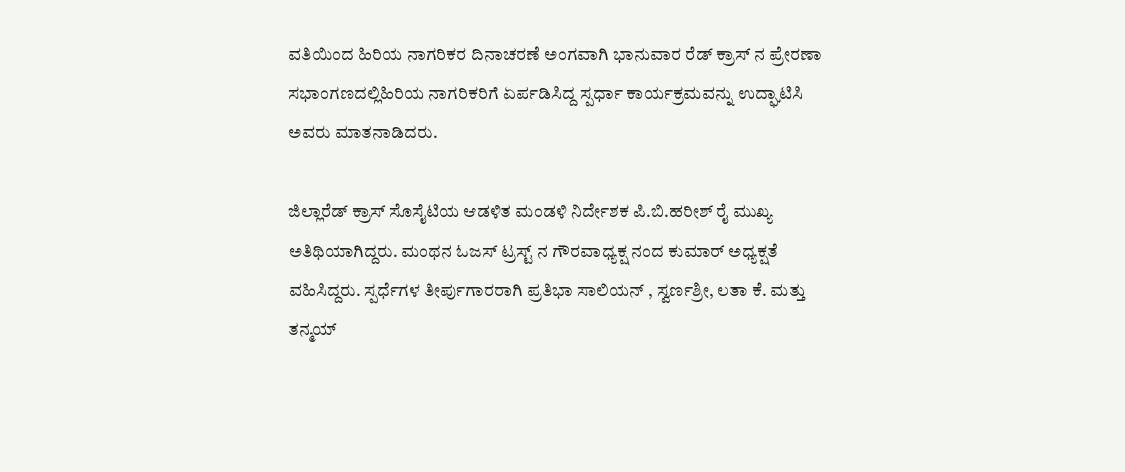ವತಿಯಿಂದ ಹಿರಿಯ ನಾಗರಿಕರ ದಿನಾಚರಣೆ ಅಂಗವಾಗಿ ಭಾನುವಾರ ರೆಡ್ ಕ್ರಾಸ್ ನ ಪ್ರೇರಣಾ ಸಭಾಂಗಣದಲ್ಲಿಹಿರಿಯ ನಾಗರಿಕರಿಗೆ ಏರ್ಪಡಿಸಿದ್ದ ಸ್ಪರ್ಧಾ ಕಾರ್ಯಕ್ರಮವನ್ನು ಉದ್ಘಾಟಿಸಿ ಅವರು ಮಾತನಾಡಿದರು.

ಜಿಲ್ಲಾರೆಡ್ ಕ್ರಾಸ್ ಸೊಸೈಟಿಯ ಆಡಳಿತ ಮಂಡಳಿ ನಿರ್ದೇಶಕ ಪಿ.ಬಿ.ಹರೀಶ್ ರೈ ಮುಖ್ಯ ಅತಿಥಿಯಾಗಿದ್ದರು. ಮಂಥನ ಓಜಸ್ ಟ್ರಸ್ಟ್ ನ ಗೌರವಾಧ್ಯಕ್ಷ ನಂದ ಕುಮಾರ್ ಅಧ್ಯಕ್ಷತೆ ವಹಿಸಿದ್ದರು. ಸ್ಪರ್ಧೆಗಳ ತೀರ್ಪುಗಾರರಾಗಿ ಪ್ರತಿಭಾ ಸಾಲಿಯನ್ , ಸ್ವರ್ಣಶ್ರೀ, ಲತಾ ಕೆ. ಮತ್ತು ತನ್ಮಯ್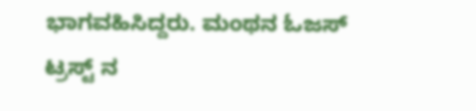ಭಾಗವಹಿಸಿದ್ದರು. ಮಂಥನ ಓಜಸ್ ಟ್ರಸ್ಟ್ ನ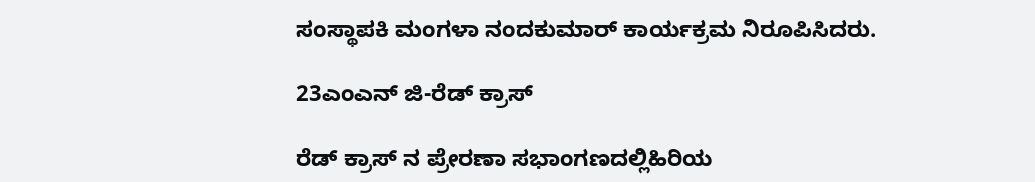ಸಂಸ್ಥಾಪಕಿ ಮಂಗಳಾ ನಂದಕುಮಾರ್ ಕಾರ್ಯಕ್ರಮ ನಿರೂಪಿಸಿದರು.

23ಎಂಎನ್ ಜಿ-ರೆಡ್ ಕ್ರಾಸ್

ರೆಡ್ ಕ್ರಾಸ್ ನ ಪ್ರೇರಣಾ ಸಭಾಂಗಣದಲ್ಲಿಹಿರಿಯ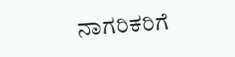ನಾಗರಿಕರಿಗೆ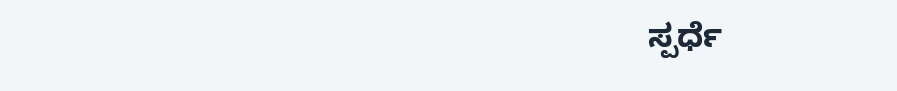ಸ್ಪರ್ಧೆ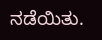ನಡೆಯಿತು.